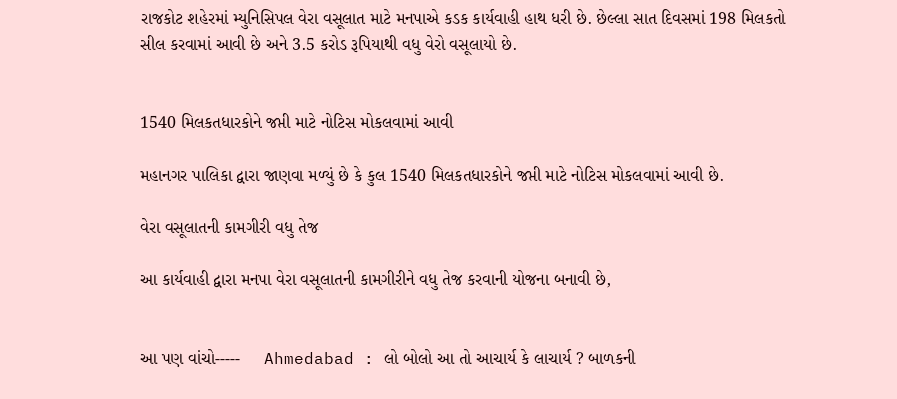રાજકોટ શહેરમાં મ્યુનિસિપલ વેરા વસૂલાત માટે મનપાએ કડક કાર્યવાહી હાથ ધરી છે. છેલ્લા સાત દિવસમાં 198 મિલકતો સીલ કરવામાં આવી છે અને 3.5 કરોડ રૂપિયાથી વધુ વેરો વસૂલાયો છે.


1540 મિલકતધારકોને જપ્તી માટે નોટિસ મોકલવામાં આવી

મહાનગર પાલિકા દ્વારા જાણવા મળ્યું છે કે કુલ 1540 મિલકતધારકોને જપ્તી માટે નોટિસ મોકલવામાં આવી છે.

વેરા વસૂલાતની કામગીરી વધુ તેજ

આ કાર્યવાહી દ્વારા મનપા વેરા વસૂલાતની કામગીરીને વધુ તેજ કરવાની યોજના બનાવી છે,


આ પણ વાંચો-----     Ahmedabad : લો બોલો આ તો આચાર્ય કે લાચાર્ય ? બાળકની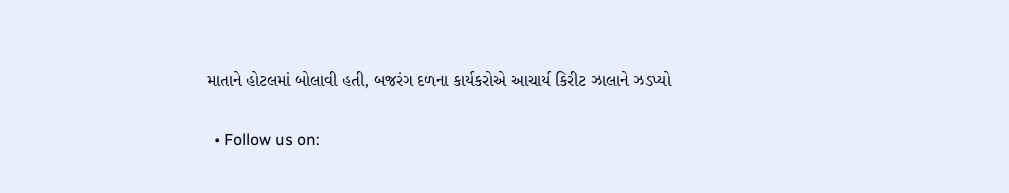માતાને હોટલમાં બોલાવી હતી, બજરંગ દળના કાર્યકરોએ આચાર્ય કિરીટ ઝાલાને ઝડપ્યો

  • Follow us on: